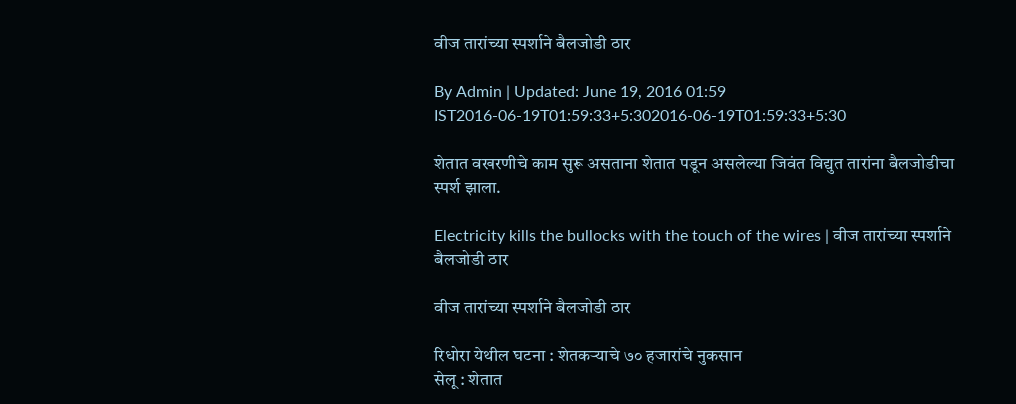वीज तारांच्या स्पर्शाने बैलजोडी ठार

By Admin | Updated: June 19, 2016 01:59 IST2016-06-19T01:59:33+5:302016-06-19T01:59:33+5:30

शेतात वखरणीचे काम सुरू असताना शेतात पडून असलेल्या जिवंत विद्युत तारांना बैलजोडीचा स्पर्श झाला.

Electricity kills the bullocks with the touch of the wires | वीज तारांच्या स्पर्शाने बैलजोडी ठार

वीज तारांच्या स्पर्शाने बैलजोडी ठार

रिधोरा येथील घटना : शेतकऱ्याचे ७० हजारांचे नुकसान
सेलू : शेतात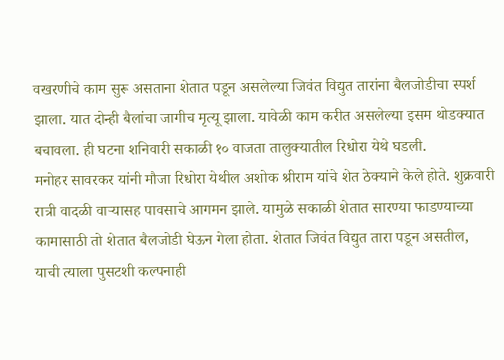वखरणीचे काम सुरू असताना शेतात पडून असलेल्या जिवंत विद्युत तारांना बैलजोडीचा स्पर्श झाला. यात दोन्ही बैलांचा जागीच मृत्यू झाला. यावेळी काम करीत असलेल्या इसम थोडक्यात बचावला. ही घटना शनिवारी सकाळी १० वाजता तालुक्यातील रिधोरा येथे घडली.
मनोहर सावरकर यांनी मौजा रिधोरा येथील अशोक श्रीराम यांचे शेत ठेक्याने केले होते. शुक्रवारी रात्री वादळी वाऱ्यासह पावसाचे आगमन झाले. यामुळे सकाळी शेतात सारण्या फाडण्याच्या कामासाठी तो शेतात बैलजोडी घेऊन गेला होता. शेतात जिवंत विद्युत तारा पडून असतील, याची त्याला पुसटशी कल्पनाही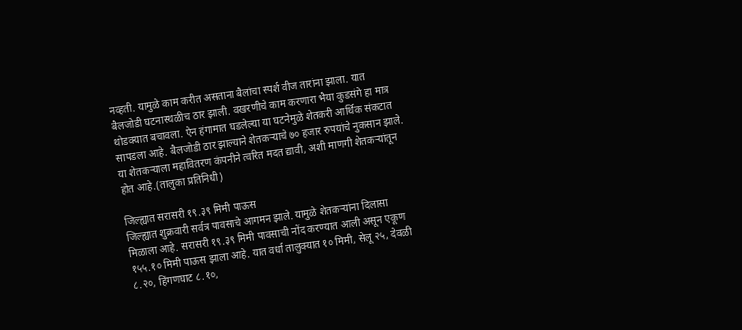नव्हती. यामुळे काम करीत असताना बैलांचा स्पर्श वीज तारांना झाला. यात बैलजोडी घटनास्थळीच ठार झाली. वखरणीचे काम करणारा भैया कुडसंगे हा मात्र थोडक्यात बचावला. ऐन हंगामात घडलेल्या या घटनेमुळे शेतकरी आर्थिक संकटात सापडला आहे. बैलजोडी ठार झाल्याने शेतकऱ्याचे ७० हजार रुपयांचे नुकसान झाले. या शेतकऱ्याला महावितरण कंपनीने त्वरित मदत द्यावी, अशी माणगी शेतकऱ्यांतून होत आहे.(तालुका प्रतिनिधी)

जिल्ह्यात सरासरी १९.३९ मिमी पाऊस
जिल्ह्यात शुक्रवारी सर्वत्र पावसाचे आगमन झाले. यामुळे शेतकऱ्यांना दिलासा मिळाला आहे. सरासरी १९.३९ मिमी पावसाची नोंद करण्यात आली असून एकूण १५५.१० मिमी पाऊस झाला आहे. यात वर्धा तालुक्यात १० मिमी, सेलू २५, देवळी ८.२०, हिंगणघाट ८.१०,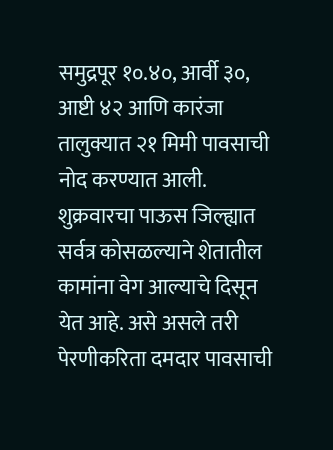समुद्रपूर १०.४०, आर्वी ३०, आष्टी ४२ आणि कारंजा तालुक्यात २१ मिमी पावसाची नोद करण्यात आली. शुक्रवारचा पाऊस जिल्ह्यात सर्वत्र कोसळल्याने शेतातील कामांना वेग आल्याचे दिसून येत आहे. असे असले तरी पेरणीकरिता दमदार पावसाची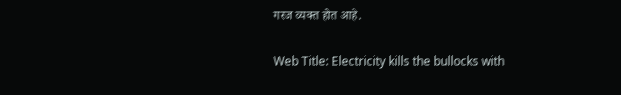गरज व्यक्त होत आहे.

Web Title: Electricity kills the bullocks with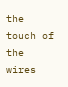the touch of the wires